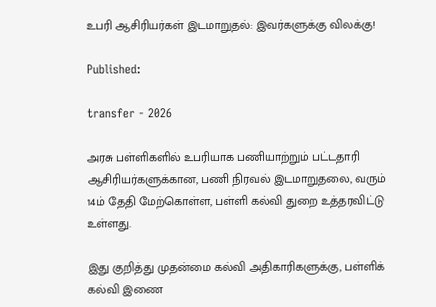உபரி ஆசிரியர்கள் இடமாறுதல்: இவர்களுக்கு விலக்கு!

Published:

transfer - 2026

அரசு பள்ளிகளில் உபரியாக பணியாற்றும் பட்டதாரி ஆசிரியர்களுக்கான, பணி நிரவல் இடமாறுதலை, வரும் 14ம் தேதி மேற்கொள்ள, பள்ளி கல்வி துறை உத்தரவிட்டு உள்ளது.

இது குறித்து முதன்மை கல்வி அதிகாரிகளுக்கு, பள்ளிக் கல்வி இணை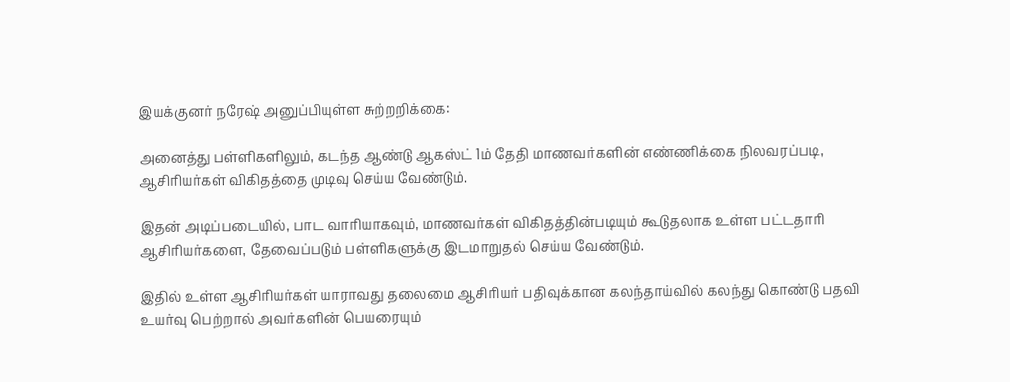இயக்குனர் நரேஷ் அனுப்பியுள்ள சுற்றறிக்கை:

அனைத்து பள்ளிகளிலும், கடந்த ஆண்டு ஆகஸ்ட் 1ம் தேதி மாணவர்களின் எண்ணிக்கை நிலவரப்படி, ஆசிரியர்கள் விகிதத்தை முடிவு செய்ய வேண்டும்.

இதன் அடிப்படையில், பாட வாரியாகவும், மாணவர்கள் விகிதத்தின்படியும் கூடுதலாக உள்ள பட்டதாரி ஆசிரியர்களை, தேவைப்படும் பள்ளிகளுக்கு இடமாறுதல் செய்ய வேண்டும்.

இதில் உள்ள ஆசிரியர்கள் யாராவது தலைமை ஆசிரியர் பதிவுக்கான கலந்தாய்வில் கலந்து கொண்டு பதவி உயர்வு பெற்றால் அவர்களின் பெயரையும்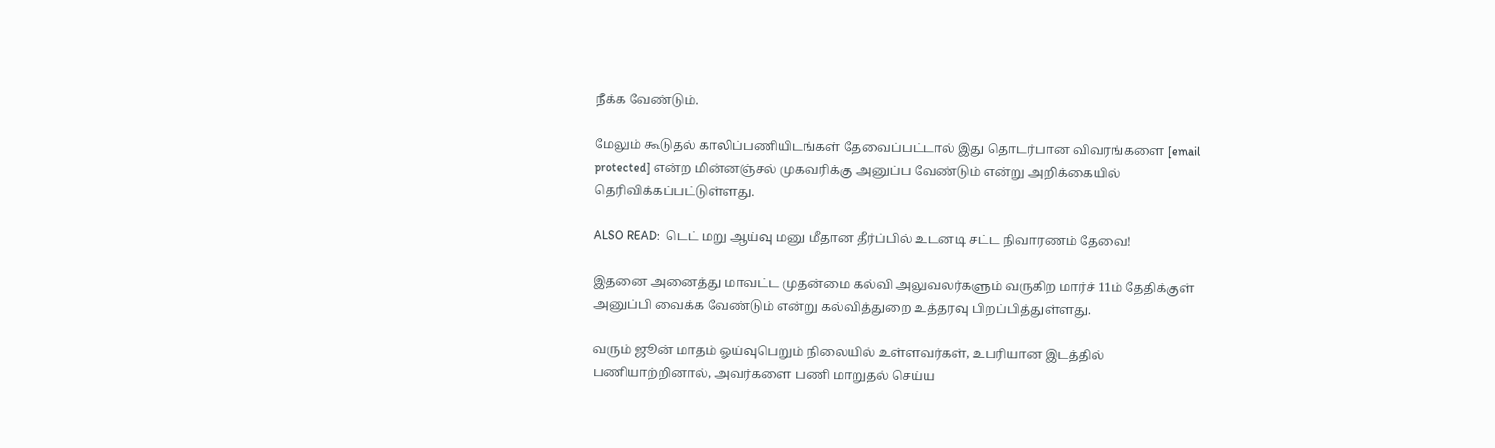நீக்க வேண்டும்.

மேலும் கூடுதல் காலிப்பணியிடங்கள் தேவைப்பட்டால் இது தொடர்பான விவரங்களை [email protected] என்ற மின்னஞ்சல் முகவரிக்கு அனுப்ப வேண்டும் என்று அறிக்கையில் தெரிவிக்கப்பட்டுள்ளது.

ALSO READ:  டெட் மறு ஆய்வு மனு மீதான தீர்ப்பில் உடனடி சட்ட நிவாரணம் தேவை!

இதனை அனைத்து மாவட்ட முதன்மை கல்வி அலுவலர்களும் வருகிற மார்ச் 11ம் தேதிக்குள் அனுப்பி வைக்க வேண்டும் என்று கல்வித்துறை உத்தரவு பிறப்பித்துள்ளது.

வரும் ஜூன் மாதம் ஓய்வுபெறும் நிலையில் உள்ளவர்கள், உபரியான இடத்தில் பணியாற்றினால், அவர்களை பணி மாறுதல் செய்ய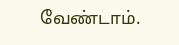வேண்டாம்.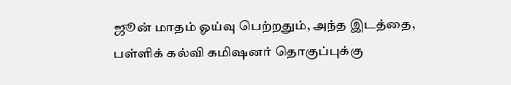ஜூன் மாதம் ஓய்வு பெற்றதும், அந்த இடத்தை, பள்ளிக் கல்வி கமிஷனர் தொகுப்புக்கு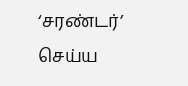‘சரண்டர்’ செய்ய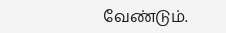வேண்டும்.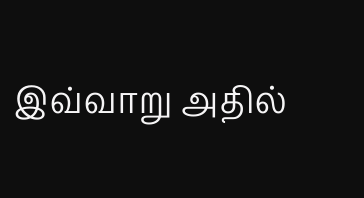இவ்வாறு அதில்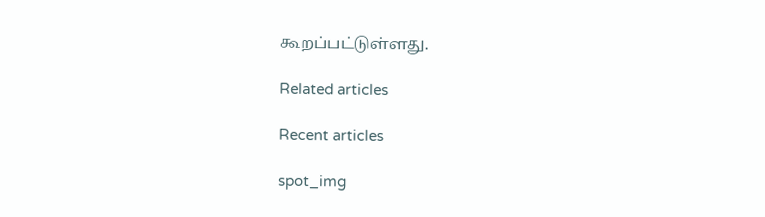கூறப்பட்டுள்ளது.

Related articles

Recent articles

spot_img